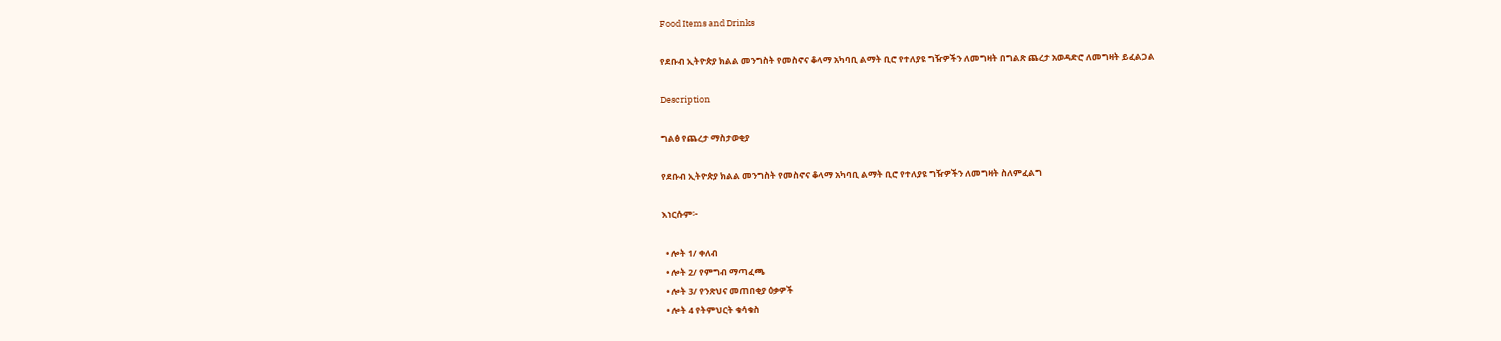Food Items and Drinks

የደቡብ ኢትዮጵያ ክልል መንግስት የመስኖና ቆላማ አካባቢ ልማት ቢሮ የተለያዩ ግዥዎችን ለመግዛት በግልጽ ጨረታ አወዳድሮ ለመግዛት ይፈልጋል

Description

ግልፅ የጨረታ ማስታወቂያ

የደቡብ ኢትዮጵያ ክልል መንግስት የመስኖና ቆላማ አካባቢ ልማት ቢሮ የተለያዩ ግዥዎችን ለመግዛት ስለምፈልግ

እነርሱም፦

  • ሎት 1/ ቀለብ
  • ሎት 2/ የምግብ ማጣፈጫ
  • ሎት 3/ የንጽህና መጠበቂያ ዕቃዎች
  • ሎት 4 የትምህርት ቁሳቁስ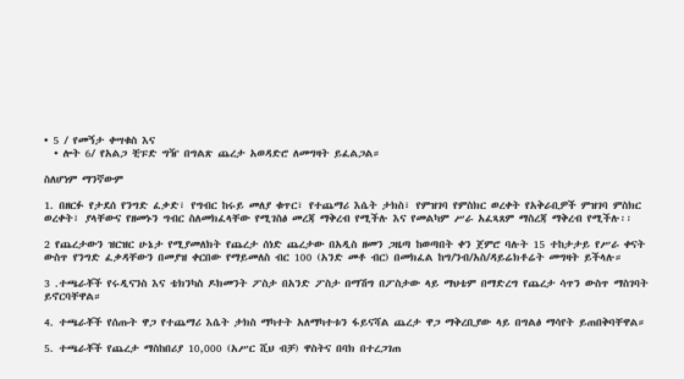• 5 / የመኝታ ቀሣቁስ እና
  • ሎት 6/ የአልጋ ቺፑድ ግዥ በግልጽ ጨረታ አወዳድሮ ለመግዛት ይፈልጋል።

ስለሆነም ማንኛውም

1. በዘርፉ የታደሰ የንግድ ፈቃድ፣ የግብር ከሩይ መለያ ቁጥር፣ የተጨማሪ እሴት ታክስ፣ የምዝገባ የምስክር ወረቀት የአቅራቢዎች ምዝገባ ምስክር ወረቀት፣ ያላቸውና የዘመኑን ግብር ስለመክፈላቸው የሚገስፅ መረጃ ማቅረብ የሚችሉ እና የመልካም ሥራ አፈጻጸም ማስረጃ ማቅረብ የሚችሉ፡፡

2 የጨረታውን ዝርዝር ሁኔታ የሚያመለክት የጨረታ ሰነድ ጨረታው በአዲስ ዘመን ጋዜጣ ከወጣበት ቀን ጀምሮ ባሉት 15 ተከታታይ የሥራ ቀናት ውስጥ የንግድ ፈቃዳቸውን በመያዝ ቀርበው የማይመለስ ብር 100 (አንድ መቶ ብር) በመክፈል ከግ/ንብ/አስ/ዳይሬክቶሬት መግዛት ይችላሉ።

3 .ተጫራቾች የሩዲናንስ እና ቴክንካስ ዶክመንት ፖስታ በአንድ ፖስታ በማሽግ በፖስታው ላይ ማህቴም በማድረግ የጨረታ ሳጥን ውስጥ ማስገባት ይኖርባቸዋል።

4. ተጫራቾች የሰጡት ዋጋ የተጨማሪ እሴት ታክስ ማካተት አለማካተቱን ፋይናሻል ጨረታ ዋጋ ማቅረቢያው ላይ በግልፅ ማሳየት ይጠበቅባቸዋል።

5. ተጫራቾች የጨረታ ማስከበሪያ 10,000 (አሥር ሺህ ብቻ) ዋስትና በባክ በተረጋገጠ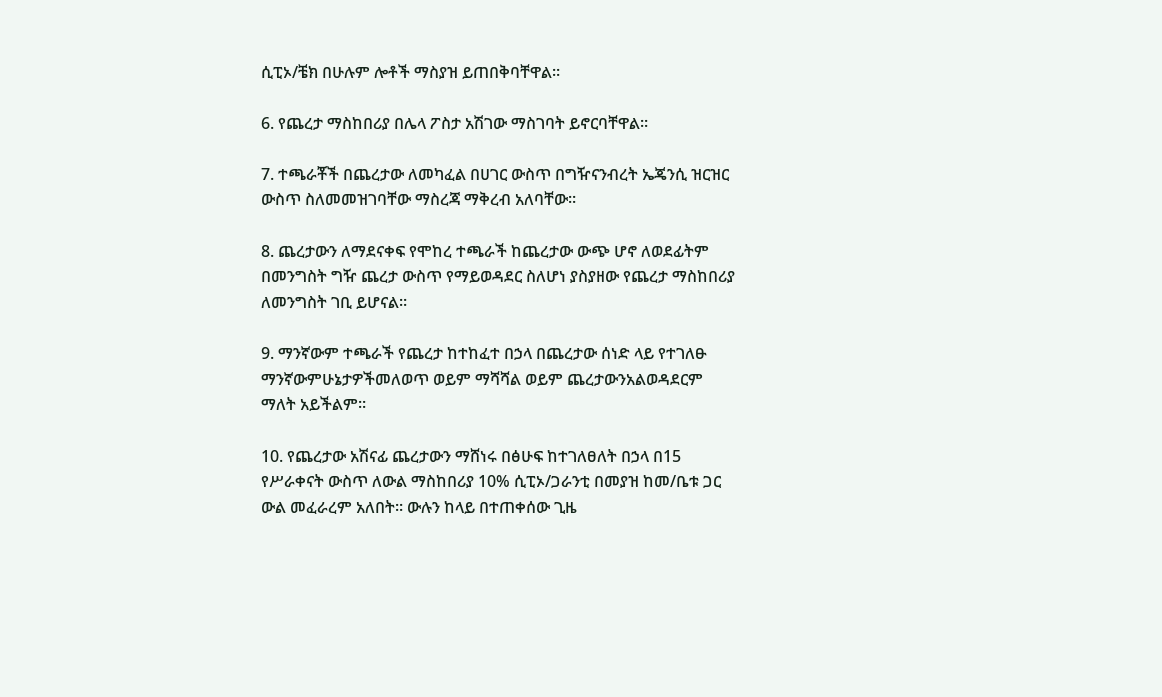ሲፒኦ/ቼክ በሁሉም ሎቶች ማስያዝ ይጠበቅባቸዋል።

6. የጨረታ ማስከበሪያ በሌላ ፖስታ አሽገው ማስገባት ይኖርባቸዋል።

7. ተጫራቾች በጨረታው ለመካፈል በሀገር ውስጥ በግዥናንብረት ኤጄንሲ ዝርዝር ውስጥ ስለመመዝገባቸው ማስረጃ ማቅረብ አለባቸው።

8. ጨረታውን ለማደናቀፍ የሞከረ ተጫራች ከጨረታው ውጭ ሆኖ ለወደፊትም በመንግስት ግዥ ጨረታ ውስጥ የማይወዳደር ስለሆነ ያስያዘው የጨረታ ማስከበሪያ ለመንግስት ገቢ ይሆናል።

9. ማንኛውም ተጫራች የጨረታ ከተከፈተ በኃላ በጨረታው ሰነድ ላይ የተገለፁ ማንኛውምሁኔታዎችመለወጥ ወይም ማሻሻል ወይም ጨረታውንአልወዳደርም ማለት አይችልም።

10. የጨረታው አሽናፊ ጨረታውን ማሸነሩ በፅሁፍ ከተገለፀለት በኃላ በ15 የሥራቀናት ውስጥ ለውል ማስከበሪያ 10% ሲፒኦ/ጋራንቲ በመያዝ ከመ/ቤቱ ጋር ውል መፈራረም አለበት። ውሉን ከላይ በተጠቀሰው ጊዜ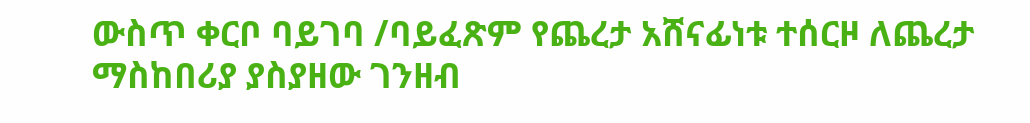ውስጥ ቀርቦ ባይገባ /ባይፈጽም የጨረታ አሸናፊነቱ ተሰርዞ ለጨረታ ማስከበሪያ ያስያዘው ገንዘብ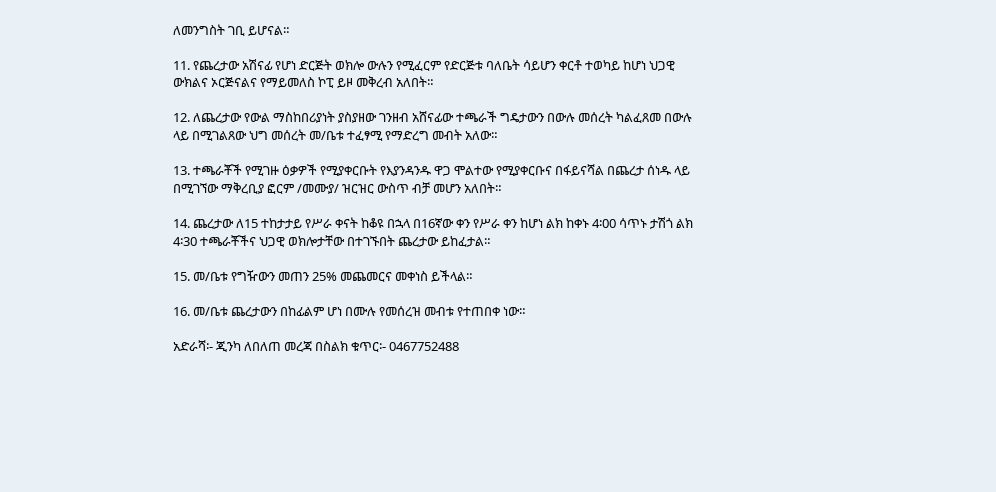ለመንግስት ገቢ ይሆናል።

11. የጨረታው አሽናፊ የሆነ ድርጅት ወክሎ ውሉን የሚፈርም የድርጅቱ ባለቤት ሳይሆን ቀርቶ ተወካይ ከሆነ ህጋዊ ውክልና ኦርጅናልና የማይመለስ ኮፒ ይዞ መቅረብ አለበት።

12. ለጨረታው የውል ማስከበሪያነት ያስያዘው ገንዘብ አሸናፊው ተጫራች ግዴታውን በውሉ መሰረት ካልፈጸመ በውሉ ላይ በሚገልጸው ህግ መሰረት መ/ቤቱ ተፈፃሚ የማድረግ መብት አለው።

13. ተጫራቾች የሚገዙ ዕቃዎች የሚያቀርቡት የእያንዳንዱ ዋጋ ሞልተው የሚያቀርቡና በፋይናሻል በጨረታ ሰነዱ ላይ በሚገኘው ማቅረቢያ ፎርም /መሙያ/ ዝርዝር ውስጥ ብቻ መሆን አለበት።

14. ጨረታው ለ15 ተከታታይ የሥራ ቀናት ከቆዩ በኋላ በ16ኛው ቀን የሥራ ቀን ከሆነ ልክ ከቀኑ 4፡00 ሳጥኑ ታሽጎ ልክ 4፡30 ተጫራቾችና ህጋዊ ወክሎታቸው በተገኙበት ጨረታው ይከፈታል።

15. መ/ቤቱ የግዥውን መጠን 25% መጨመርና መቀነስ ይችላል።

16. መ/ቤቱ ጨረታውን በከፊልም ሆነ በሙሉ የመሰረዝ መብቱ የተጠበቀ ነው።

አድራሻ፡- ጂንካ ለበለጠ መረጃ በስልክ ቁጥር፡- 0467752488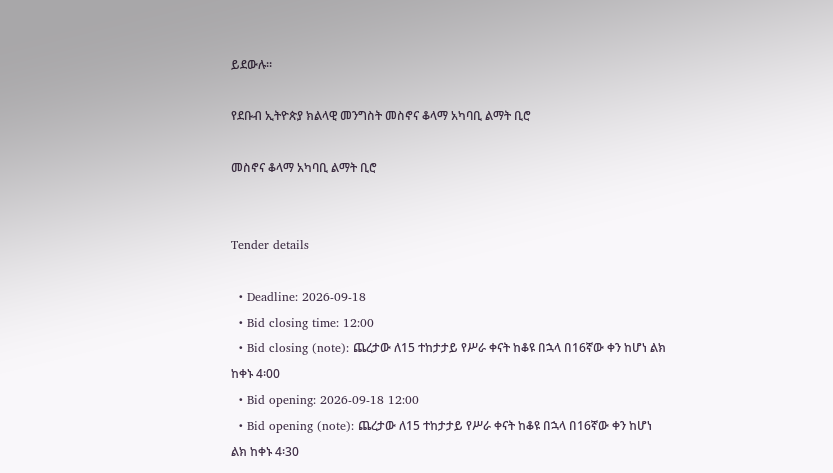ይደውሉ፡፡

የደቡብ ኢትዮጵያ ክልላዊ መንግስት መስኖና ቆላማ አካባቢ ልማት ቢሮ

መስኖና ቆላማ አካባቢ ልማት ቢሮ


Tender details

  • Deadline: 2026-09-18
  • Bid closing time: 12:00
  • Bid closing (note): ጨረታው ለ15 ተከታታይ የሥራ ቀናት ከቆዩ በኋላ በ16ኛው ቀን ከሆነ ልክ ከቀኑ 4፡00
  • Bid opening: 2026-09-18 12:00
  • Bid opening (note): ጨረታው ለ15 ተከታታይ የሥራ ቀናት ከቆዩ በኋላ በ16ኛው ቀን ከሆነ ልክ ከቀኑ 4፡30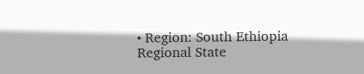• Region: South Ethiopia Regional State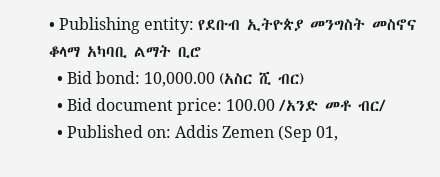• Publishing entity: የደቡብ ኢትዮጵያ መንግስት መስኖና ቆላማ አካባቢ ልማት ቢሮ
  • Bid bond: 10,000.00 (አስር ሺ ብር)
  • Bid document price: 100.00 /አንድ መቶ ብር/
  • Published on: Addis Zemen (Sep 01,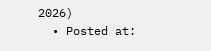2026)
  • Posted at: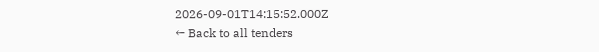2026-09-01T14:15:52.000Z
← Back to all tenders